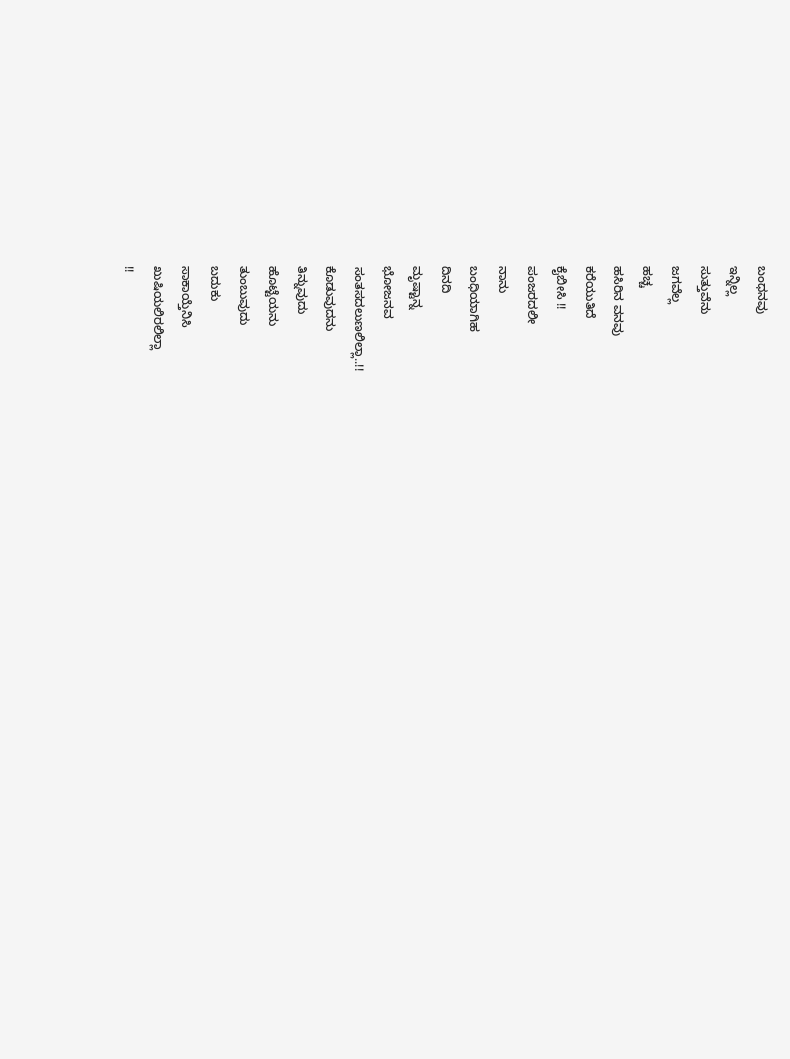ಬಂಧನವು
ಇನ್ನಿಲ್ಲ
ಸುತ್ತುವೆನು
ಜಗವೆಲ್ಲ
ಹಚ್ಚ
ಹಸಿರಿನ ವನವು
ಕರೆಯುತಿದೆ
ಕೈಬೀಸಿ !!
ಪಂಜರದಲೀ
ನಾನು
ಬಂಧಿಯಾಗಿಹ
ದಿನದಿ
ಮೃಷ್ಟಾನ್ನ
ಭೋಜನವ
ಸಂತಸದಲುಣಲಿಲ್ಲಾ..!!
ಕೊಡುವುದನು
ತಿನ್ನುವುದು
ಹೊಟ್ಟೆಯನು
ತುಂಬುವುದು
ಬದುಕು
ಸಾಕಾಯ್ತೆನಿಸಿ
ಖುಷಿಯಲಿರಲಿಲ್ಲಾ
!!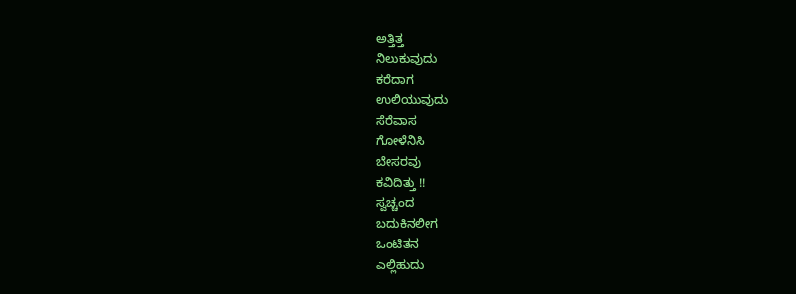ಅತ್ತಿತ್ತ
ನಿಲುಕುವುದು
ಕರೆದಾಗ
ಉಲಿಯುವುದು
ಸೆರೆವಾಸ
ಗೋಳೆನಿಸಿ
ಬೇಸರವು
ಕವಿದಿತ್ತು !!
ಸ್ವಚ್ಚಂದ
ಬದುಕಿನಲೀಗ
ಒಂಟಿತನ
ಎಲ್ಲಿಹುದು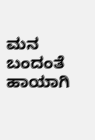ಮನ ಬಂದಂತೆ ಹಾಯಾಗಿ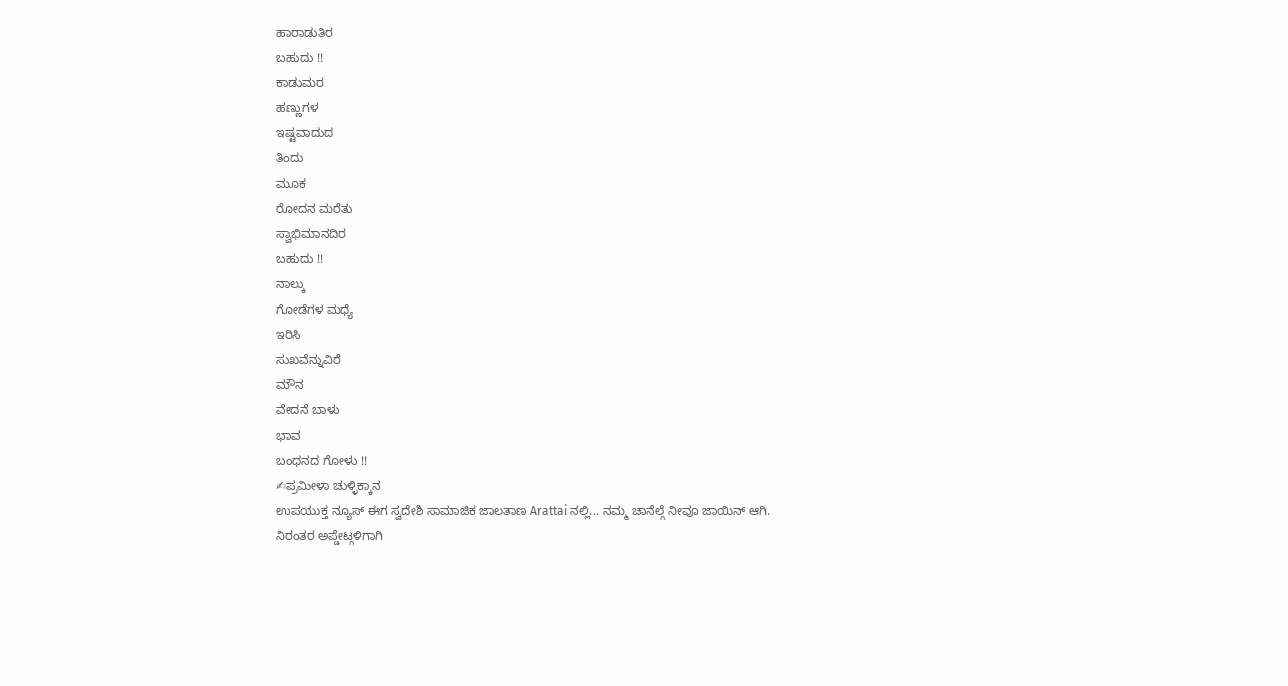ಹಾರಾಡುತಿರ
ಬಹುದು !!
ಕಾಡುಮರ
ಹಣ್ಣುಗಳ
ಇಷ್ಟವಾದುದ
ತಿಂದು
ಮೂಕ
ರೋದನ ಮರೆತು
ಸ್ವಾಭಿಮಾನದಿರ
ಬಹುದು !!
ನಾಲ್ಕು
ಗೋಡೆಗಳ ಮಧ್ಯೆ
ಇರಿಸಿ
ಸುಖವೆನ್ನುವಿರೆ
ಮೌನ
ವೇದನೆ ಬಾಳು
ಭಾವ
ಬಂಧನದ ಗೋಳು !!
✍ಪ್ರಮೀಳಾ ಚುಳ್ಳಿಕ್ಕಾನ
ಉಪಯುಕ್ತ ನ್ಯೂಸ್ ಈಗ ಸ್ವದೇಶಿ ಸಾಮಾಜಿಕ ಜಾಲತಾಣ Arattai ನಲ್ಲಿ... ನಮ್ಮ ಚಾನೆಲ್ಗೆ ನೀವೂ ಜಾಯಿನ್ ಆಗಿ.
ನಿರಂತರ ಅಪ್ಡೇಟ್ಗಳಿಗಾಗಿ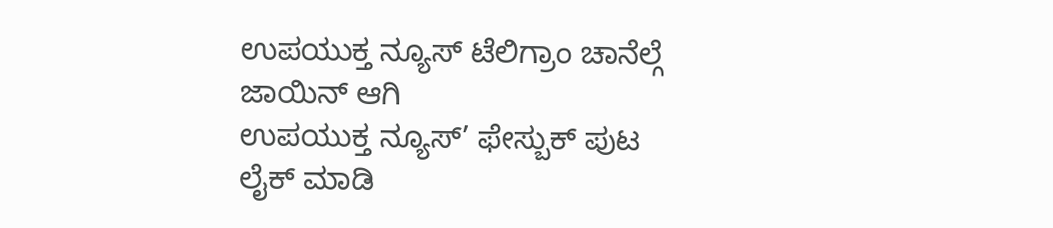ಉಪಯುಕ್ತ ನ್ಯೂಸ್ ಟೆಲಿಗ್ರಾಂ ಚಾನೆಲ್ಗೆ ಜಾಯಿನ್ ಆಗಿ
ಉಪಯುಕ್ತ ನ್ಯೂಸ್’ ಫೇಸ್ಬುಕ್ ಪುಟ ಲೈಕ್ ಮಾಡಿ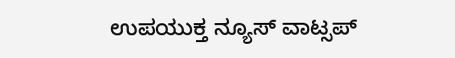ಉಪಯುಕ್ತ ನ್ಯೂಸ್ ವಾಟ್ಸಪ್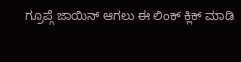ಗ್ರೂಪ್ಗೆ ಜಾಯಿನ್ ಆಗಲು ಈ ಲಿಂಕ್ ಕ್ಲಿಕ್ ಮಾಡಿ